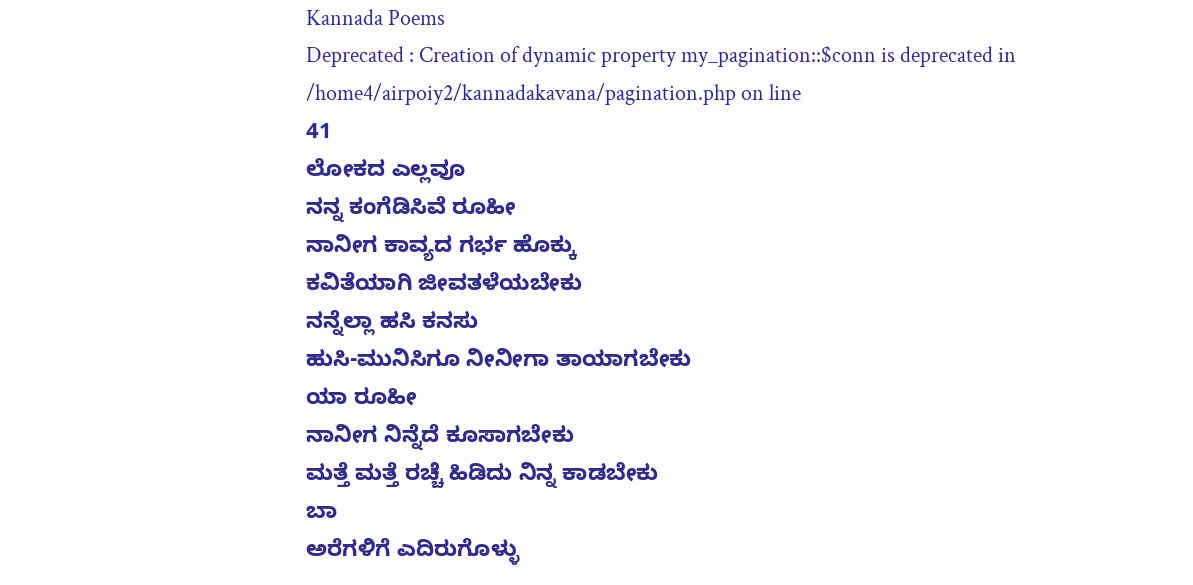Kannada Poems
Deprecated : Creation of dynamic property my_pagination::$conn is deprecated in
/home4/airpoiy2/kannadakavana/pagination.php on line
41
ಲೋಕದ ಎಲ್ಲವೂ
ನನ್ನ ಕಂಗೆಡಿಸಿವೆ ರೂಹೀ
ನಾನೀಗ ಕಾವ್ಯದ ಗರ್ಭ ಹೊಕ್ಕು
ಕವಿತೆಯಾಗಿ ಜೀವತಳೆಯಬೇಕು
ನನ್ನೆಲ್ಲಾ ಹಸಿ ಕನಸು
ಹುಸಿ-ಮುನಿಸಿಗೂ ನೀನೀಗಾ ತಾಯಾಗಬೇಕು
ಯಾ ರೂಹೀ
ನಾನೀಗ ನಿನ್ನೆದೆ ಕೂಸಾಗಬೇಕು
ಮತ್ತೆ ಮತ್ತೆ ರಚ್ಚೆ ಹಿಡಿದು ನಿನ್ನ ಕಾಡಬೇಕು
ಬಾ
ಅರೆಗಳಿಗೆ ಎದಿರುಗೊಳ್ಳು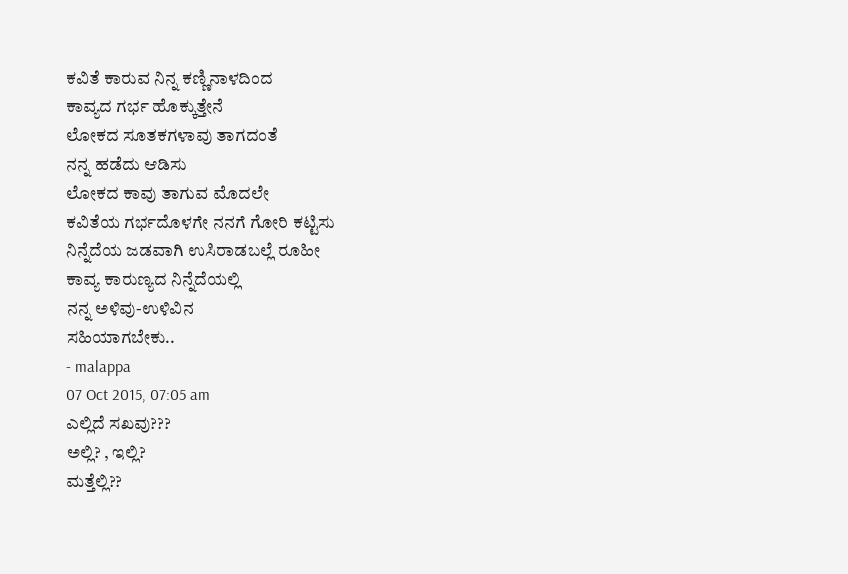ಕವಿತೆ ಕಾರುವ ನಿನ್ನ ಕಣ್ಣಿನಾಳದಿಂದ
ಕಾವ್ಯದ ಗರ್ಭ ಹೊಕ್ಕುತ್ತೇನೆ
ಲೋಕದ ಸೂತಕಗಳಾವು ತಾಗದಂತೆ
ನನ್ನ ಹಡೆದು ಆಡಿಸು
ಲೋಕದ ಕಾವು ತಾಗುವ ಮೊದಲೇ
ಕವಿತೆಯ ಗರ್ಭದೊಳಗೇ ನನಗೆ ಗೋರಿ ಕಟ್ಟಿಸು
ನಿನ್ನೆದೆಯ ಜಡವಾಗಿ ಉಸಿರಾಡಬಲ್ಲೆ ರೂಹೀ
ಕಾವ್ಯ ಕಾರುಣ್ಯದ ನಿನ್ನೆದೆಯಲ್ಲಿ
ನನ್ನ ಅಳಿವು-ಉಳಿವಿನ
ಸಹಿಯಾಗಬೇಕು..
- malappa
07 Oct 2015, 07:05 am
ಎಲ್ಲಿದೆ ಸಖವು???
ಅಲ್ಲಿ? , ಇಲ್ಲಿ?
ಮತ್ತೆಲ್ಲಿ??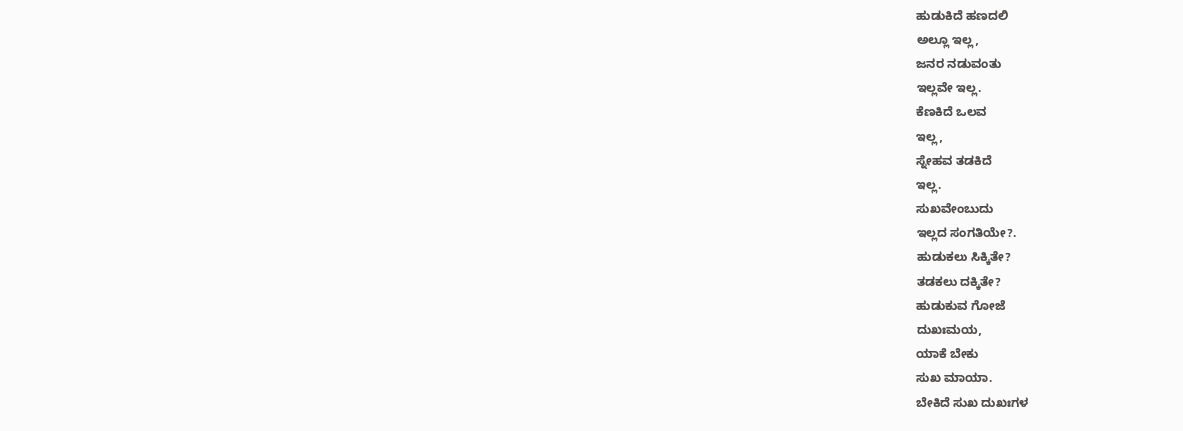ಹುಡುಕಿದೆ ಹಣದಲಿ
ಅಲ್ಲೂ ಇಲ್ಲ,
ಜನರ ನಡುವಂತು
ಇಲ್ಲವೇ ಇಲ್ಲ.
ಕೆಣಕಿದೆ ಒಲವ
ಇಲ್ಲ,
ಸ್ನೇಹವ ತಡಕಿದೆ
ಇಲ್ಲ.
ಸುಖವೇಂಬುದು
ಇಲ್ಲದ ಸಂಗತಿಯೇ?.
ಹುಡುಕಲು ಸಿಕ್ಕಿತೇ?
ತಡಕಲು ದಕ್ಕಿತೇ?
ಹುಡುಕುವ ಗೋಜೆ
ದುಖಃಮಯ,
ಯಾಕೆ ಬೇಕು
ಸುಖ ಮಾಯಾ.
ಬೇಕಿದೆ ಸುಖ ದುಖಃಗಳ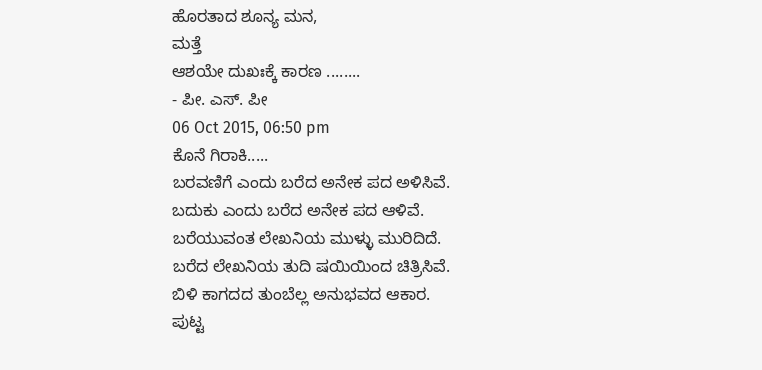ಹೊರತಾದ ಶೂನ್ಯ ಮನ,
ಮತ್ತೆ
ಆಶಯೇ ದುಖಃಕ್ಕೆ ಕಾರಣ ........
- ಪೀ. ಎಸ್. ಪೀ
06 Oct 2015, 06:50 pm
ಕೊನೆ ಗಿರಾಕಿ.....
ಬರವಣಿಗೆ ಎಂದು ಬರೆದ ಅನೇಕ ಪದ ಅಳಿಸಿವೆ.
ಬದುಕು ಎಂದು ಬರೆದ ಅನೇಕ ಪದ ಆಳಿವೆ.
ಬರೆಯುವಂತ ಲೇಖನಿಯ ಮುಳ್ಳು ಮುರಿದಿದೆ.
ಬರೆದ ಲೇಖನಿಯ ತುದಿ ಷಯಿಯಿಂದ ಚಿತ್ರಿಸಿವೆ.
ಬಿಳಿ ಕಾಗದದ ತುಂಬೆಲ್ಲ ಅನುಭವದ ಆಕಾರ.
ಪುಟ್ಟ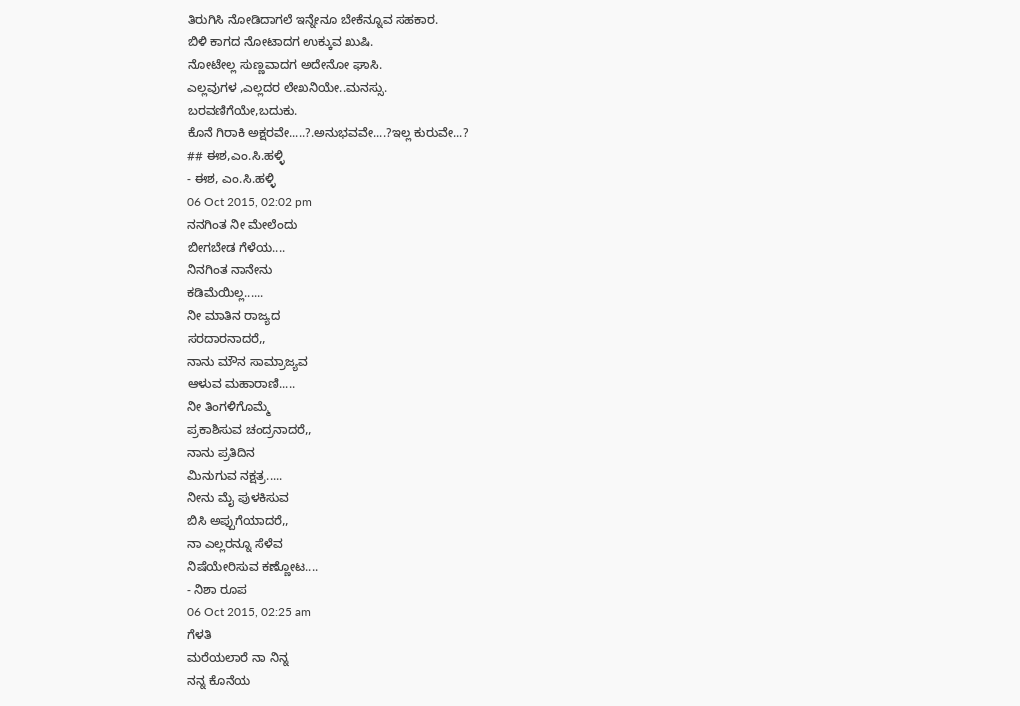ತಿರುಗಿಸಿ ನೋಡಿದಾಗಲೆ ಇನ್ನೇನೂ ಬೇಕೆನ್ನೂವ ಸಹಕಾರ.
ಬಿಳಿ ಕಾಗದ ನೋಟಾದಗ ಉಕ್ಕುವ ಖುಷಿ.
ನೋಟೇಲ್ಲ ಸುಣ್ಣವಾದಗ ಅದೇನೋ ಘಾಸಿ.
ಎಲ್ಲವುಗಳ ,ಎಲ್ಲದರ ಲೇಖನಿಯೇ..ಮನಸ್ಸು.
ಬರವಣಿಗೆಯೇ,ಬದುಕು.
ಕೊನೆ ಗಿರಾಕಿ ಅಕ್ಷರವೇ.....?.ಅನುಭವವೇ....?ಇಲ್ಲ ಕುರುವೇ...?
## ಈಶ,ಎಂ.ಸಿ.ಹಳ್ಳಿ
- ಈಶ, ಎಂ.ಸಿ.ಹಳ್ಳಿ
06 Oct 2015, 02:02 pm
ನನಗಿಂತ ನೀ ಮೇಲೆಂದು
ಬೀಗಬೇಡ ಗೆಳೆಯ....
ನಿನಗಿಂತ ನಾನೇನು
ಕಡಿಮೆಯಿಲ್ಲ......
ನೀ ಮಾತಿನ ರಾಜ್ಯದ
ಸರದಾರನಾದರೆ,,
ನಾನು ಮೌನ ಸಾಮ್ರಾಜ್ಯವ
ಆಳುವ ಮಹಾರಾಣಿ.....
ನೀ ತಿಂಗಳಿಗೊಮ್ಮೆ
ಪ್ರಕಾಶಿಸುವ ಚಂದ್ರನಾದರೆ,,
ನಾನು ಪ್ರತಿದಿನ
ಮಿನುಗುವ ನಕ್ಷತ್ರ.....
ನೀನು ಮೈ ಪುಳಕಿಸುವ
ಬಿಸಿ ಅಪ್ಪುಗೆಯಾದರೆ,,
ನಾ ಎಲ್ಲರನ್ನೂ ಸೆಳೆವ
ನಿಷೆಯೇರಿಸುವ ಕಣ್ಣೋಟ....
- ನಿಶಾ ರೂಪ
06 Oct 2015, 02:25 am
ಗೆಳತಿ
ಮರೆಯಲಾರೆ ನಾ ನಿನ್ನ
ನನ್ನ ಕೊನೆಯ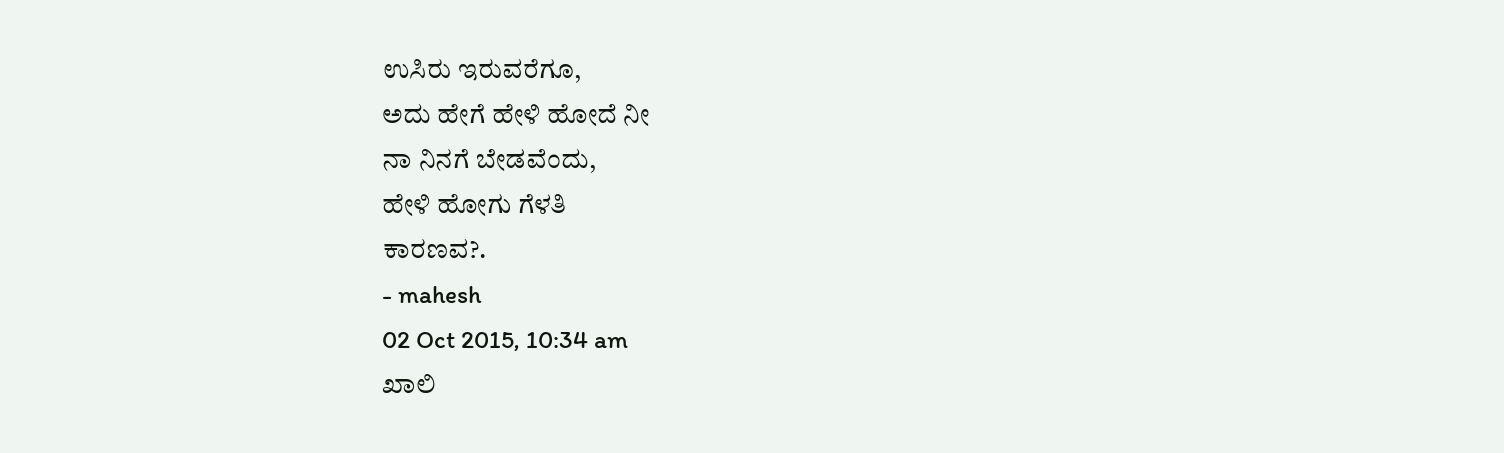ಉಸಿರು ಇರುವರೆಗೂ,
ಅದು ಹೇಗೆ ಹೇಳಿ ಹೋದೆ ನೀ
ನಾ ನಿನಗೆ ಬೇಡವೆಂದು,
ಹೇಳಿ ಹೋಗು ಗೆಳತಿ
ಕಾರಣವ?.
- mahesh
02 Oct 2015, 10:34 am
ಖಾಲಿ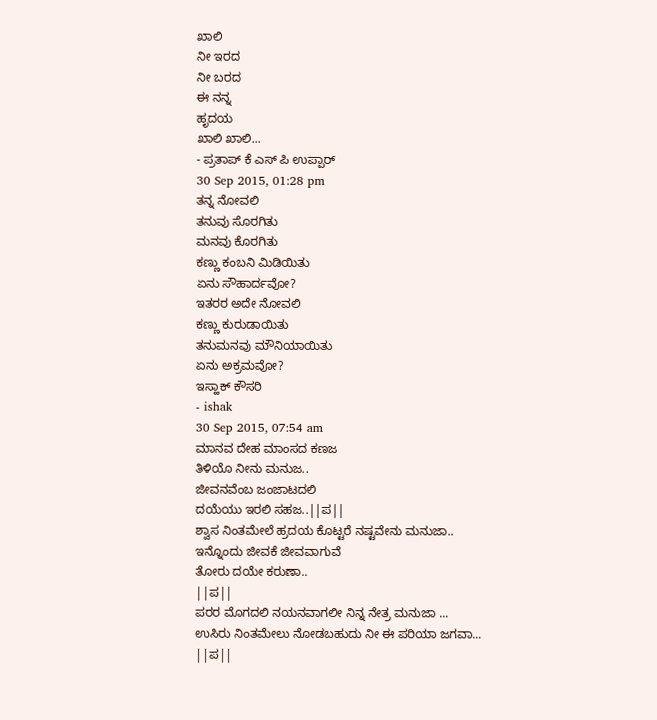ಖಾಲಿ
ನೀ ಇರದ
ನೀ ಬರದ
ಈ ನನ್ನ
ಹೃದಯ
ಖಾಲಿ ಖಾಲಿ...
- ಪ್ರತಾಪ್ ಕೆ ಎಸ್ ಪಿ ಉಪ್ಪಾರ್
30 Sep 2015, 01:28 pm
ತನ್ನ ನೋವಲಿ
ತನುವು ಸೊರಗಿತು
ಮನವು ಕೊರಗಿತು
ಕಣ್ಣು ಕಂಬನಿ ಮಿಡಿಯಿತು
ಏನು ಸೌಹಾರ್ದವೋ?
ಇತರರ ಅದೇ ನೋವಲಿ
ಕಣ್ಣು ಕುರುಡಾಯಿತು
ತನುಮನವು ಮೌನಿಯಾಯಿತು
ಏನು ಅಕ್ರಮವೋ?
ಇಸ್ಹಾಕ್ ಕೌಸರಿ
- ishak
30 Sep 2015, 07:54 am
ಮಾನವ ದೇಹ ಮಾಂಸದ ಕಣಜ
ತಿಳಿಯೊ ನೀನು ಮನುಜ..
ಜೀವನವೆಂಬ ಜಂಜಾಟದಲಿ
ದಯೆಯು ಇರಲಿ ಸಹಜ..||ಪ||
ಶ್ವಾಸ ನಿಂತಮೇಲೆ ಹ್ರದಯ ಕೊಟ್ಟರೆ ನಷ್ಟವೇನು ಮನುಜಾ..
ಇನ್ನೊಂದು ಜೀವಕೆ ಜೀವವಾಗುವೆ
ತೋರು ದಯೇ ಕರುಣಾ..
||ಪ||
ಪರರ ಮೊಗದಲಿ ನಯನವಾಗಲೀ ನಿನ್ನ ನೇತ್ರ ಮನುಜಾ ...
ಉಸಿರು ನಿಂತಮೇಲು ನೋಡಬಹುದು ನೀ ಈ ಪರಿಯಾ ಜಗವಾ...
||ಪ||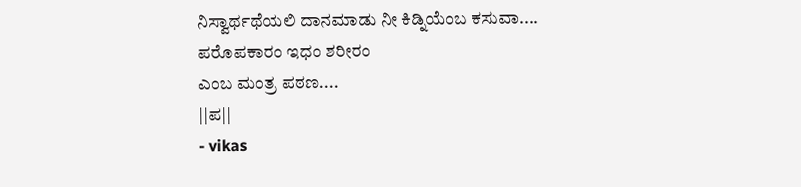ನಿಸ್ವಾರ್ಥಥೆಯಲಿ ದಾನಮಾಡು ನೀ ಕಿಡ್ನಿಯೆಂಬ ಕಸುವಾ....
ಪರೊಪಕಾರಂ ಇಧಂ ಶರೀರಂ
ಎಂಬ ಮಂತ್ರ ಪಠಣ....
||ಪ||
- vikas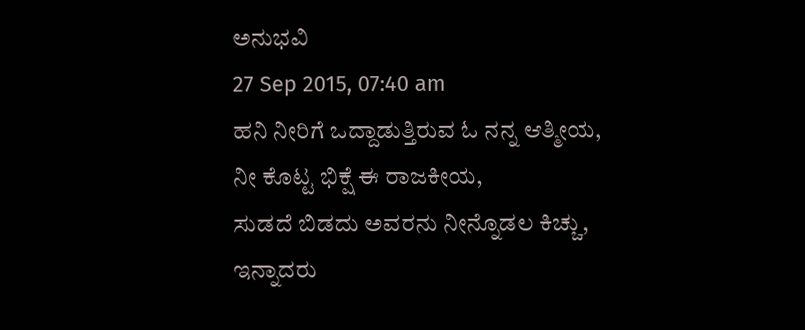ಅನುಭವಿ
27 Sep 2015, 07:40 am
ಹನಿ ನೀರಿಗೆ ಒದ್ದಾಡುತ್ತಿರುವ ಓ ನನ್ನ ಆತ್ಮೀಯ,
ನೀ ಕೊಟ್ಟ ಭಿಕ್ಷೆ ಈ ರಾಜಕೀಯ,
ಸುಡದೆ ಬಿಡದು ಅವರನು ನೀನ್ನೊಡಲ ಕಿಚ್ಚು,
ಇನ್ನಾದರು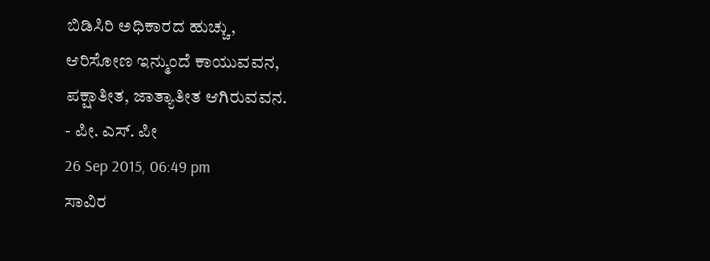ಬಿಡಿಸಿರಿ ಅಧಿಕಾರದ ಹುಚ್ಚು,
ಆರಿಸೋಣ ಇನ್ಮುಂದೆ ಕಾಯುವವನ,
ಪಕ್ಷಾತೀತ, ಜಾತ್ಯಾತೀತ ಆಗಿರುವವನ.
- ಪೀ. ಎಸ್. ಪೀ
26 Sep 2015, 06:49 pm
ಸಾವಿರ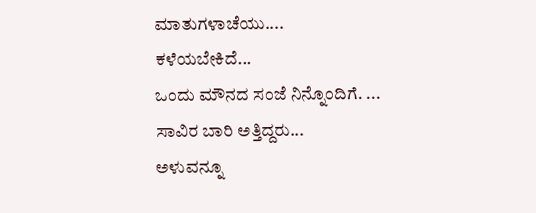ಮಾತುಗಳಾಚೆಯು....
ಕಳೆಯಬೇಕಿದೆ...
ಒಂದು ಮೌನದ ಸಂಜೆ ನಿನ್ನೊಂದಿಗೆ. ...
ಸಾವಿರ ಬಾರಿ ಅತ್ತಿದ್ದರು...
ಅಳುವನ್ನೂ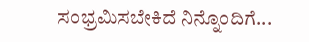ಸಂಭ್ರಮಿಸಬೇಕಿದೆ ನಿನ್ನೊಂದಿಗೆ...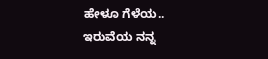ಹೇಳೂ ಗೆಳೆಯ..
ಇರುವೆಯ ನನ್ನ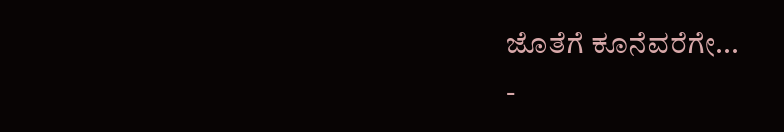ಜೊತೆಗೆ ಕೂನೆವರೆಗೇ...
-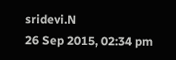sridevi.N
26 Sep 2015, 02:34 pm